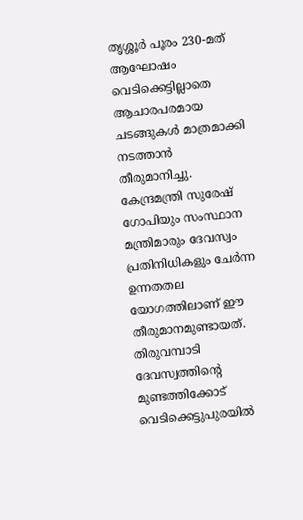തൃശ്ശൂർ പൂരം 230-മത് ആഘോഷം വെടിക്കെട്ടില്ലാതെ ആചാരപരമായ ചടങ്ങുകൾ മാത്രമാക്കി നടത്താൻ തീരുമാനിച്ചു. കേന്ദ്രമന്ത്രി സുരേഷ് ഗോപിയും സംസ്ഥാന മന്ത്രിമാരും ദേവസ്വം പ്രതിനിധികളും ചേർന്ന ഉന്നതതല യോഗത്തിലാണ് ഈ തീരുമാനമുണ്ടായത്. തിരുവമ്പാടി ദേവസ്വത്തിന്റെ മുണ്ടത്തിക്കോട് വെടിക്കെട്ടുപുരയിൽ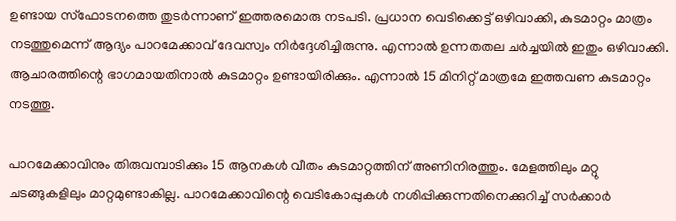ഉണ്ടായ സ്ഫോടനത്തെ തുടർന്നാണ് ഇത്തരമൊരു നടപടി. പ്രധാന വെടിക്കെട്ട് ഒഴിവാക്കി, കുടമാറ്റം മാത്രം നടത്തുമെന്ന് ആദ്യം പാറമേക്കാവ് ദേവസ്വം നിർദ്ദേശിച്ചിരുന്നു. എന്നാൽ ഉന്നതതല ചർച്ചയിൽ ഇതും ഒഴിവാക്കി. ആചാരത്തിന്റെ ഭാഗമായതിനാൽ കുടമാറ്റം ഉണ്ടായിരിക്കും. എന്നാൽ 15 മിനിറ്റ് മാത്രമേ ഇത്തവണ കുടമാറ്റം നടത്തൂ.

പാറമേക്കാവിനും തിരുവമ്പാടിക്കും 15 ആനകൾ വീതം കുടമാറ്റത്തിന് അണിനിരത്തും. മേളത്തിലും മറ്റു ചടങ്ങുകളിലും മാറ്റമുണ്ടാകില്ല. പാറമേക്കാവിന്റെ വെടികോപ്പുകൾ നശിപ്പിക്കുന്നതിനെക്കുറിച്ച് സർക്കാർ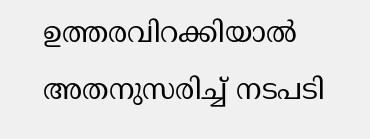ഉത്തരവിറക്കിയാൽ അതനുസരിച്ച് നടപടി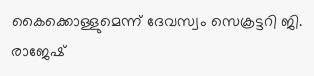കൈക്കൊള്ളുമെന്ന് ദേവസ്വം സെക്രട്ടറി ജി. രാജേഷ്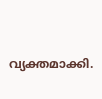വ്യക്തമാക്കി.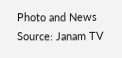Photo and News Source: Janam TV